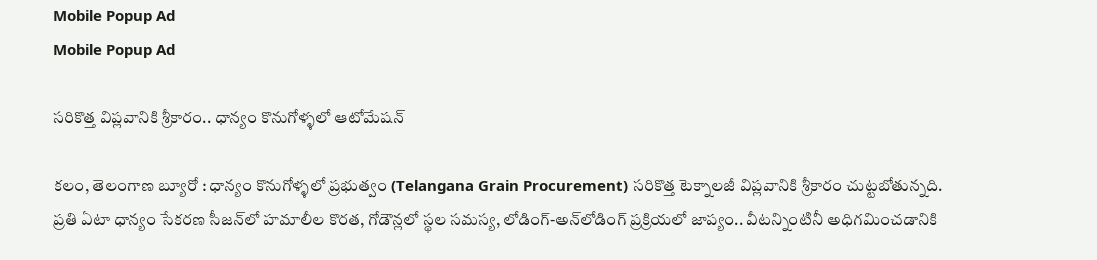Mobile Popup Ad
Mobile Popup Ad

సరికొత్త విప్లవానికి శ్రీకారం.. ధాన్యం కొనుగోళ్ళలో ఆటోమేషన్

కలం, తెలంగాణ బ్యూరో : ధాన్యం కొనుగోళ్ళలో ప్రభుత్వం (Telangana Grain Procurement) సరికొత్త టెక్నాలజీ విప్లవానికి శ్రీకారం చుట్టబోతున్నది. ప్రతి ఏటా ధాన్యం సేకరణ సీజన్‌లో హమాలీల కొరత, గోడౌన్లలో స్థల సమస్య, లోడింగ్-అన్‌లోడింగ్‌ ప్రక్రియలో జాప్యం.. వీటన్నింటినీ అధిగమించడానికి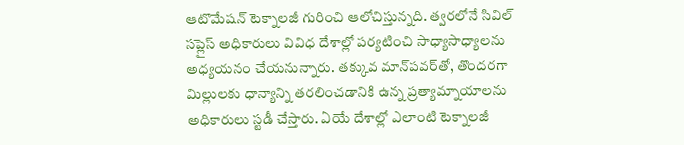ఆటొమేషన్ టెక్నాలజీ గురించి ఆలోచిస్తున్నది. త్వరలోనే సివిల్ సప్లైస్ అధికారులు వివిధ దేశాల్లో పర్యటించి సాధ్యాసాధ్యాలను అధ్యయనం చేయనున్నారు. తక్కువ మాన్‌పవర్‌తో, తొందరగా మిల్లులకు ధాన్యాన్ని తరలించడానికి ఉన్న ప్రత్యామ్నాయాలను అధికారులు స్టడీ చేస్తారు. ఏయే దేశాల్లో ఎలాంటి టెక్నాలజీ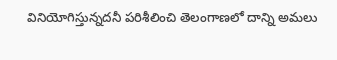వినియోగిస్తున్నదనీ పరిశీలించి తెలంగాణలో దాన్ని అమలు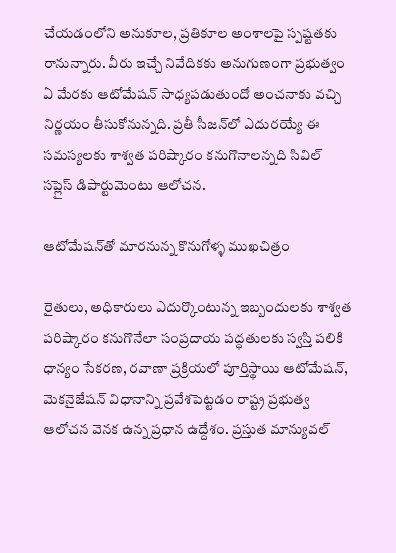చేయడంలోని అనుకూల, ప్రతికూల అంశాలపై స్పష్టతకు రానున్నారు. వీరు ఇచ్చే నివేదికకు అనుగుణంగా ప్రభుత్వం ఏ మేరకు ఆటోమేషన్ సాధ్యపడుతుందో అంచనాకు వచ్చి నిర్ణయం తీసుకోనున్నది. ప్రతీ సీజన్‌లో ఎదురయ్యే ఈ సమస్యలకు శాశ్వత పరిష్కారం కనుగొనాలన్నది సివిల్ సప్లైస్ డిపార్టుమెంటు ఆలోచన.

ఆటోమేషన్‌తో మారనున్న కొనుగోళ్ళ ముఖచిత్రం

రైతులు, అధికారులు ఎదుర్కొంటున్న ఇబ్బందులకు శాశ్వత పరిష్కారం కనుగొనేలా సంప్రదాయ పద్ధతులకు స్వస్తి పలికి ధాన్యం సేకరణ, రవాణా ప్రక్రియలో పూర్తిస్థాయి ఆటోమేషన్, మెకనైజేషన్ విధానాన్ని ప్రవేశపెట్టడం రాష్ట్ర ప్రభుత్వ ఆలోచన వెనక ఉన్న ప్రధాన ఉద్దేశం. ప్రస్తుత మాన్యువల్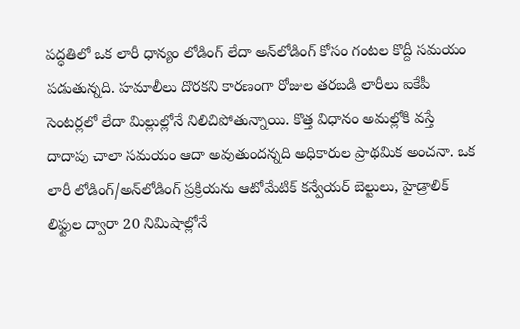పద్ధతిలో ఒక లారీ ధాన్యం లోడింగ్ లేదా అన్‌లోడింగ్ కోసం గంటల కొద్దీ సమయం పడుతున్నది. హమాలీలు దొరకని కారణంగా రోజుల తరబడి లారీలు ఐకేపీ సెంటర్లలో లేదా మిల్లుల్లోనే నిలిచిపోతున్నాయి. కొత్త విధానం అమల్లోకి వస్తే దాదాపు చాలా సమయం ఆదా అవుతుందన్నది అధికారుల ప్రాథమిక అంచనా. ఒక లారీ లోడింగ్/అన్‌లోడింగ్ ప్రక్రియను ఆటోమేటిక్ కన్వేయర్ బెల్టులు, హైడ్రాలిక్ లిఫ్టుల ద్వారా 20 నిమిషాల్లోనే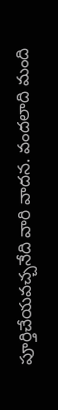పూర్తిచేయవచ్చనేది వారి వాదన. వందలాది మంది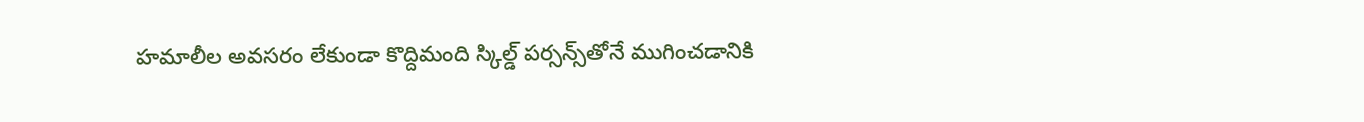హమాలీల అవసరం లేకుండా కొద్దిమంది స్కిల్డ్ పర్సన్స్‌తోనే ముగించడానికి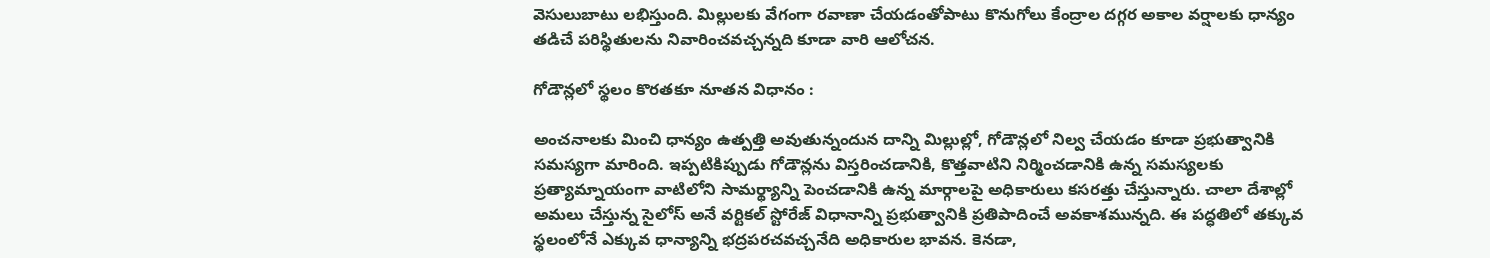వెసులుబాటు లభిస్తుంది. మిల్లులకు వేగంగా రవాణా చేయడంతోపాటు కొనుగోలు కేంద్రాల దగ్గర అకాల వర్షాలకు ధాన్యం తడిచే పరిస్థితులను నివారించవచ్చన్నది కూడా వారి ఆలోచన.

గోడౌన్లలో స్థలం కొరతకూ నూతన విధానం :

అంచనాలకు మించి ధాన్యం ఉత్పత్తి అవుతున్నందున దాన్ని మిల్లుల్లో, గోడౌన్లలో నిల్వ చేయడం కూడా ప్రభుత్వానికి సమస్యగా మారింది. ఇప్పటికిప్పుడు గోడౌన్లను విస్తరించడానికి, కొత్తవాటిని నిర్మించడానికి ఉన్న సమస్యలకు ప్రత్యామ్నాయంగా వాటిలోని సామర్థ్యాన్ని పెంచడానికి ఉన్న మార్గాలపై అధికారులు కసరత్తు చేస్తున్నారు. చాలా దేశాల్లో అమలు చేస్తున్న సైలోస్ అనే వర్టికల్ స్టోరేజ్ విధానాన్ని ప్రభుత్వానికి ప్రతిపాదించే అవకాశమున్నది. ఈ పద్ధతిలో తక్కువ స్థలంలోనే ఎక్కువ ధాన్యాన్ని భద్రపరచవచ్చనేది అధికారుల భావన. కెనడా,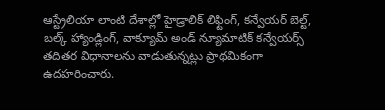ఆస్ట్రేలియా లాంటి దేశాల్లో హైడ్రాలిక్ లిఫ్టింగ్, కన్వేయర్ బెల్ట్, బల్క్ హ్యాండ్లింగ్, వాక్యూమ్ అండ్ న్యూమాటిక్ కన్వేయర్స్ తదితర విధానాలను వాడుతున్నట్లు ప్రాథమికంగా ఉదహరించారు.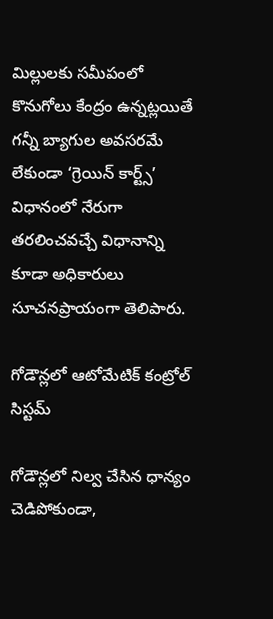మిల్లులకు సమీపంలో కొనుగోలు కేంద్రం ఉన్నట్లయితే గన్నీ బ్యాగుల అవసరమే లేకుండా ‘గ్రెయిన్ కార్ట్స్’ విధానంలో నేరుగా తరలించవచ్చే విధానాన్ని కూడా అధికారులు సూచనప్రాయంగా తెలిపారు.

గోడౌన్లలో ఆటోమేటిక్ కంట్రోల్ సిస్టమ్

గోడౌన్లలో నిల్వ చేసిన ధాన్యం చెడిపోకుండా,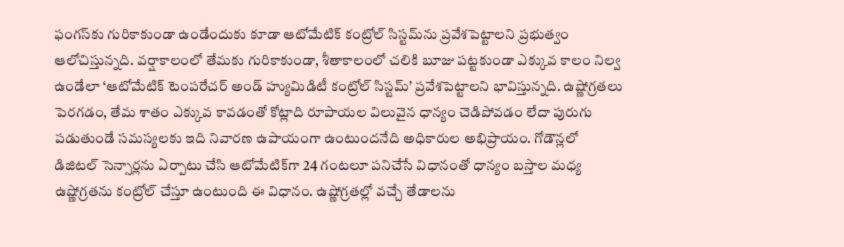ఫంగస్‌కు గురికాకుండా ఉండేందుకు కూడా ఆటోమేటిక్ కంట్రోల్ సిస్టమ్‌ను ప్రవేశపెట్టాలని ప్రభుత్వం ఆలోచిస్తున్నది. వర్షాకాలంలో తేమకు గురికాకుండా, శీతాకాలంలో చలికి బూజు పట్టకుండా ఎక్కువ కాలం నిల్వ ఉండేలా ‘ఆటోమేటిక్ టెంపరేచర్ అండ్ హ్యుమిడిటీ కంట్రోల్ సిస్టమ్’ ప్రవేశపెట్టాలని భావిస్తున్నది. ఉష్ణోగ్రతలు పెరగడం, తేమ శాతం ఎక్కువ కావడంతో కోట్లాది రూపాయల విలువైన ధాన్యం చెడిపోవడం లేదా పురుగు పడుతుండే సమస్యలకు ఇది నివారణ ఉపాయంగా ఉంటుందనేది అధికారుల అభిప్రాయం. గోడౌన్లలో డిజిటల్ సెన్సార్లను ఏర్పాటు చేసి ఆటోమేటిక్‌గా 24 గంటలూ పనిచేసే విధానంతో ధాన్యం బస్తాల మధ్య ఉష్ణోగ్రతను కంట్రోల్ చేస్తూ ఉంటుంది ఈ విధానం. ఉష్ణోగ్రతల్లో వచ్చే తేడాలను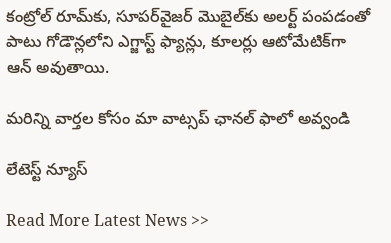కంట్రోల్ రూమ్‌కు, సూపర్‌వైజర్ మొబైల్‌కు అలర్ట్ పంపడంతో పాటు గోడౌన్లలోని ఎగ్జాస్ట్ ఫ్యాన్లు, కూలర్లు ఆటోమేటిక్‌గా ఆన్ అవుతాయి.

మ‌రిన్ని వార్త‌ల కోసం మా వాట్స‌ప్ ఛాన‌ల్ ఫాలో అవ్వండి

లేటెస్ట్ న్యూస్‌

Read More Latest News >>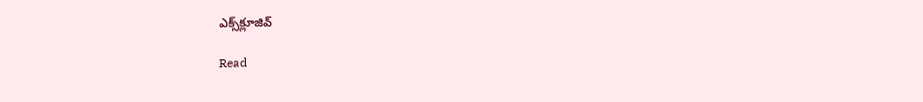ఎక్స్‌క్లూజివ్‌

Read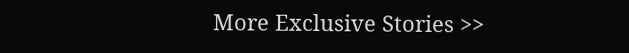More Exclusive Stories >>